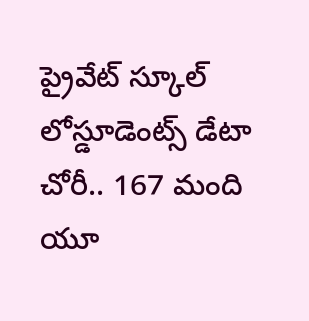ప్రైవేట్ స్కూల్ లోస్డూడెంట్స్ డేటా చోరీ.. 167 మంది యూ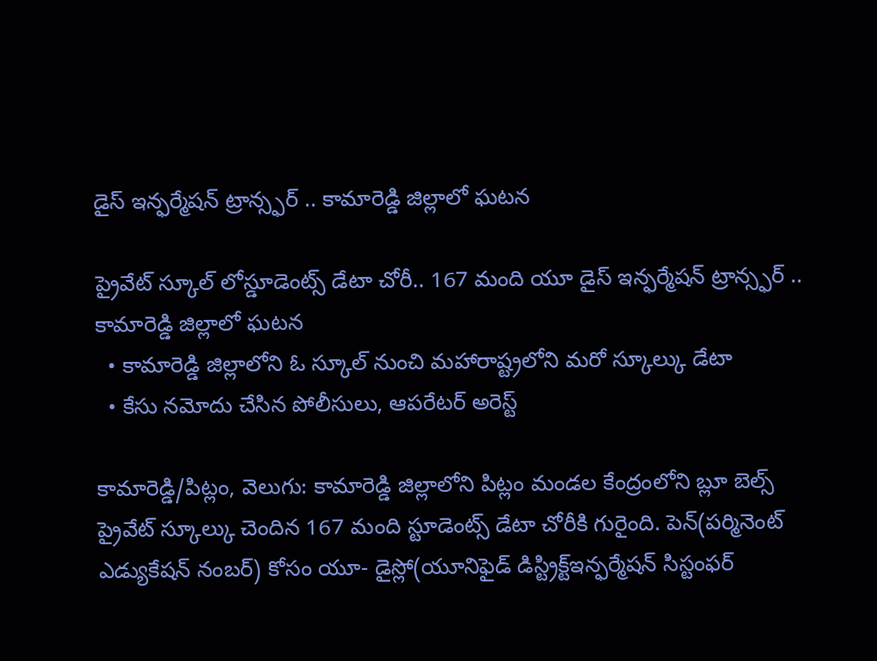డైస్ ఇన్ఫర్మేషన్ ట్రాన్స్ఫర్ .. కామారెడ్డి జిల్లాలో ఘటన

ప్రైవేట్ స్కూల్ లోస్డూడెంట్స్ డేటా చోరీ.. 167 మంది యూ డైస్ ఇన్ఫర్మేషన్ ట్రాన్స్ఫర్ .. కామారెడ్డి జిల్లాలో ఘటన
  • కామారెడ్డి జిల్లాలోని ఓ స్కూల్ నుంచి మహారాష్ట్రలోని మరో స్కూల్కు డేటా
  • కేసు నమోదు చేసిన పోలీసులు, ఆపరేటర్ అరెస్ట్

కామారెడ్డి/పిట్లం, వెలుగు: కామారెడ్డి జిల్లాలోని పిట్లం మండల కేంద్రంలోని బ్లూ బెల్స్ ప్రైవేట్ స్కూల్కు చెందిన 167 మంది స్టూడెంట్స్ డేటా చోరీకి గురైంది. పెన్(పర్మినెంట్ ఎడ్యుకేషన్ నంబర్) కోసం యూ- డైస్లో(యూనిఫైడ్ డిస్ట్రిక్ట్ఇన్ఫర్మేషన్ సిస్టంఫర్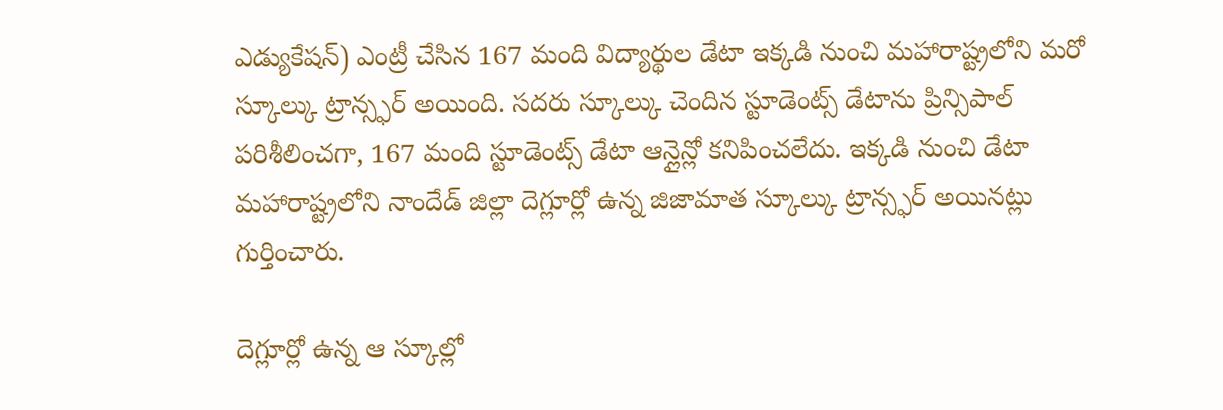ఎడ్యుకేషన్) ఎంట్రీ చేసిన 167 మంది విద్యార్థుల డేటా ఇక్కడి నుంచి మహారాష్ట్రలోని మరో స్కూల్కు ట్రాన్స్ఫర్ అయింది. సదరు స్కూల్కు చెందిన స్టూడెంట్స్ డేటాను ప్రిన్సిపాల్  పరిశీలించగా, 167 మంది స్టూడెంట్స్ డేటా ఆన్లైన్లో కనిపించలేదు. ఇక్కడి నుంచి డేటా మహారాష్ట్రలోని నాందేడ్ జిల్లా దెగ్లూర్లో ఉన్న జిజామాత స్కూల్కు ట్రాన్స్ఫర్ అయినట్లు గుర్తించారు.

దెగ్లూర్లో ఉన్న ఆ స్కూల్లో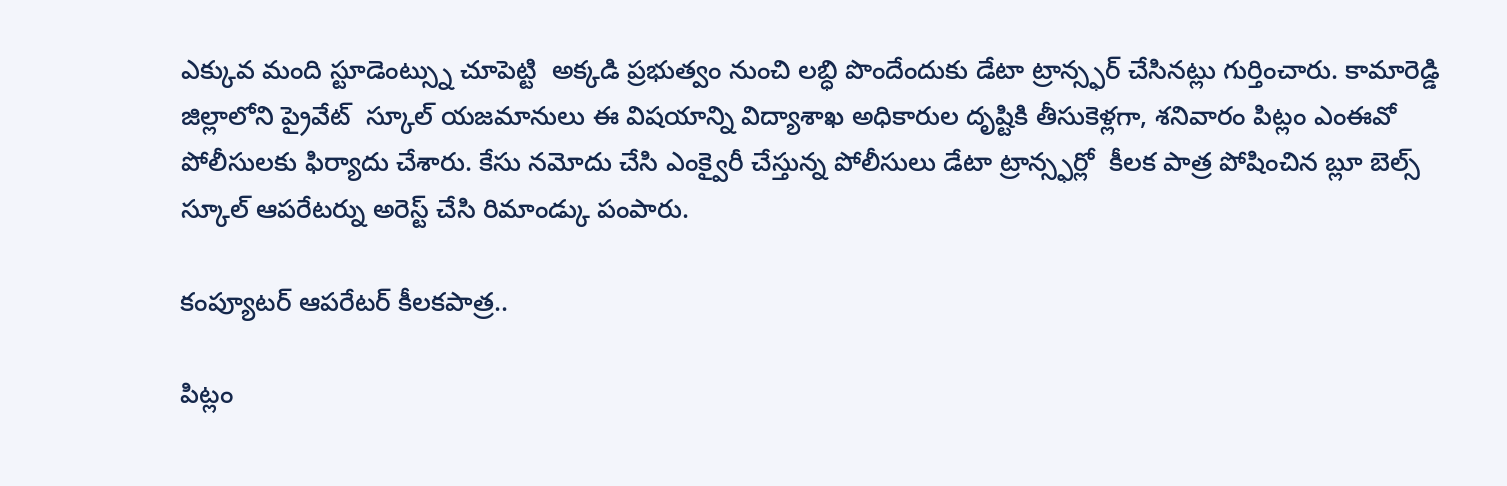ఎక్కువ మంది స్టూడెంట్స్ను చూపెట్టి  అక్కడి ప్రభుత్వం నుంచి లబ్ధి పొందేందుకు డేటా ట్రాన్స్ఫర్ చేసినట్లు గుర్తించారు. కామారెడ్డి  జిల్లాలోని ప్రైవేట్  స్కూల్ యజమానులు ఈ విషయాన్ని విద్యాశాఖ అధికారుల దృష్టికి తీసుకెళ్లగా, శనివారం పిట్లం ఎంఈవో పోలీసులకు ఫిర్యాదు చేశారు. కేసు నమోదు చేసి ఎంక్వైరీ చేస్తున్న పోలీసులు డేటా ట్రాన్స్ఫర్లో  కీలక పాత్ర పోషించిన బ్లూ బెల్స్ స్కూల్ ఆపరేటర్ను అరెస్ట్ చేసి రిమాండ్కు పంపారు.

కంప్యూటర్ ఆపరేటర్ కీలకపాత్ర..

పిట్లం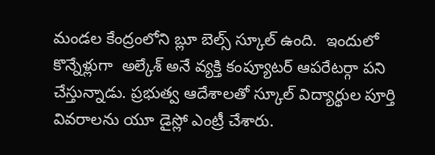మండల కేంద్రంలోని బ్లూ బెల్స్ స్కూల్ ఉంది.  ఇందులో కొన్నేళ్లుగా  అల్కేశ్ అనే వ్యక్తి కంప్యూటర్ ఆపరేటర్గా పని చేస్తున్నాడు. ప్రభుత్వ ఆదేశాలతో స్కూల్ విద్యార్థుల పూర్తి వివరాలను యూ డైస్లో ఎంట్రీ చేశారు.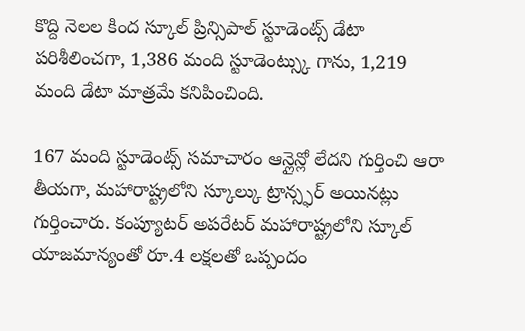కొద్ది నెలల కింద స్కూల్ ప్రిన్సిపాల్ స్టూడెంట్స్ డేటా పరిశీలించగా, 1,386 మంది స్టూడెంట్స్కు గాను, 1,219 మంది డేటా మాత్రమే కనిపించింది.

167 మంది స్టూడెంట్స్ సమాచారం ఆన్లైన్లో లేదని గుర్తించి ఆరా తీయగా, మహారాష్ట్రలోని స్కూల్కు ట్రాన్స్ఫర్ అయినట్లు గుర్తించారు. కంప్యూటర్ అపరేటర్ మహారాష్ట్రలోని స్కూల్ యాజమాన్యంతో రూ.4 లక్షలతో ఒప్పందం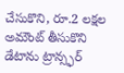చేసుకొని, రూ.2 లక్షల అమౌంట్ తీసుకొని డేటాను ట్రాన్స్ఫర్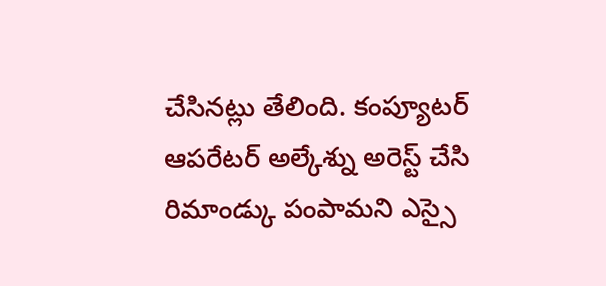చేసినట్లు తేలింది. కంప్యూటర్ ఆపరేటర్ అల్కేశ్ను అరెస్ట్ చేసి రిమాండ్కు పంపామని ఎస్సై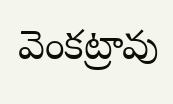వెంకట్రావు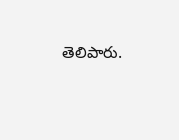తెలిపారు.